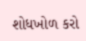શોધખોળ કરો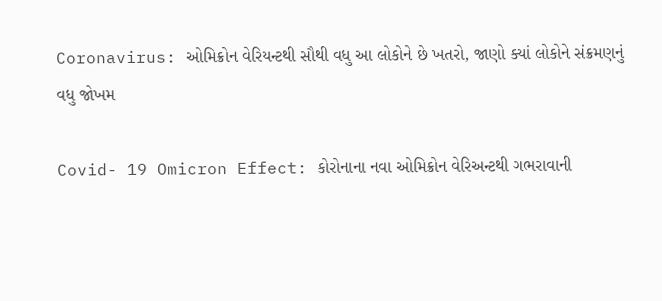Coronavirus: ઓમિક્રોન વેરિયન્ટથી સૌથી વધુ આ લોકોને છે ખતરો, જાણો ક્યાં લોકોને સંક્રમણનું વધુ જોખમ

Covid- 19 Omicron Effect: કોરોનાના નવા ઓમિક્રોન વેરિઅન્ટથી ગભરાવાની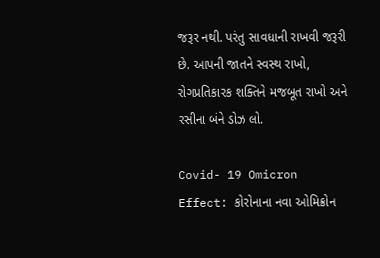જરૂર નથી. પરંતુ સાવધાની રાખવી જરૂરી છે. આપની જાતને સ્વસ્થ રાખો, રોગપ્રતિકારક શક્તિને મજબૂત રાખો અને રસીના બંને ડોઝ લો.

Covid- 19 Omicron Effect: કોરોનાના નવા ઓમિક્રોન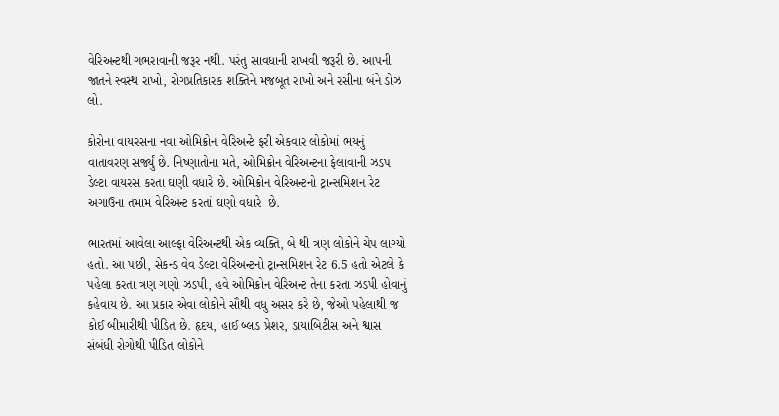વેરિઅન્ટથી ગભરાવાની જરૂર નથી. પરંતુ સાવધાની રાખવી જરૂરી છે. આપની જાતને સ્વસ્થ રાખો, રોગપ્રતિકારક શક્તિને મજબૂત રાખો અને રસીના બંને ડોઝ લો.

કોરોના વાયરસના નવા ઓમિક્રોન વેરિઅન્ટે ફરી એકવાર લોકોમાં ભયનું વાતાવરણ સર્જ્યું છે. નિષ્ણાતોના મતે, ઓમિક્રોન વેરિઅન્ટના ફેલાવાની ઝડપ ડેલ્ટા વાયરસ કરતા ઘણી વધારે છે. ઓમિક્રોન વેરિઅન્ટનો ટ્રાન્સમિશન રેટ અગાઉના તમામ વેરિઅન્ટ કરતાં ઘણો વધારે  છે.

ભારતમાં આવેલા આલ્ફા વેરિઅન્ટથી એક વ્યક્તિ, બે થી ત્રણ લોકોને ચેપ લાગ્યો હતો. આ પછી, સેકન્ડ વેવ ડેલ્ટા વેરિઅન્ટનો ટ્રાન્સમિશન રેટ 6.5 હતો એટલે કે પહેલા કરતા ત્રણ ગણો ઝડપી, હવે ઓમિક્રોન વેરિઅન્ટ તેના કરતા ઝડપી હોવાનું કહેવાય છે. આ પ્રકાર એવા લોકોને સૌથી વધુ અસર કરે છે, જેઓ પહેલાથી જ કોઈ બીમારીથી પીડિત છે. હૃદય, હાઈ બ્લડ પ્રેશર, ડાયાબિટીસ અને શ્વાસ સંબંધી રોગોથી પીડિત લોકોને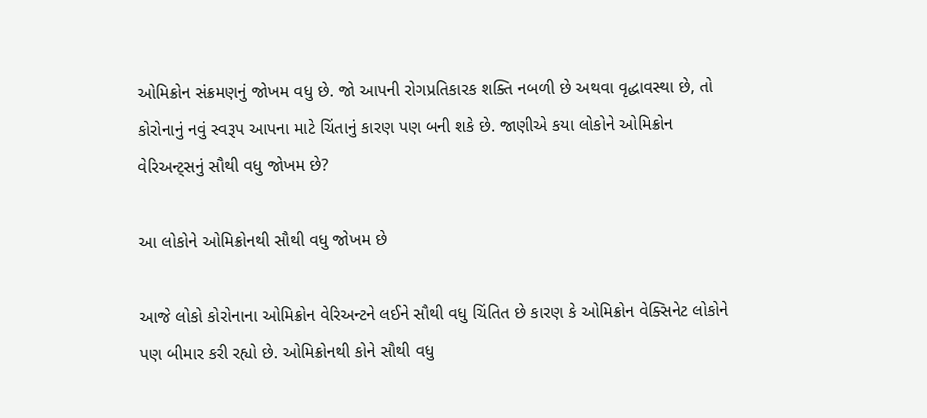ઓમિક્રોન સંક્રમણનું જોખમ વધુ છે. જો આપની રોગપ્રતિકારક શક્તિ નબળી છે અથવા વૃદ્ધાવસ્થા છે, તો કોરોનાનું નવું સ્વરૂપ આપના માટે ચિંતાનું કારણ પણ બની શકે છે. જાણીએ કયા લોકોને ઓમિક્રોન વેરિઅન્ટ્સનું સૌથી વધુ જોખમ છે?

આ લોકોને ઓમિક્રોનથી સૌથી વધુ જોખમ છે

આજે લોકો કોરોનાના ઓમિક્રોન વેરિઅન્ટને લઈને સૌથી વધુ ચિંતિત છે કારણ કે ઓમિક્રોન વેક્સિનેટ લોકોને પણ બીમાર કરી રહ્યો છે. ઓમિક્રોનથી કોને સૌથી વધુ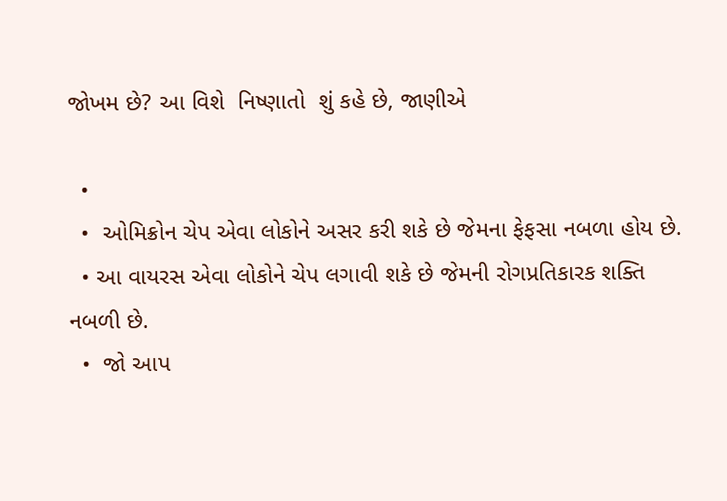જોખમ છે? આ વિશે  નિષ્ણાતો  શું કહે છે, જાણીએ

  •
  •  ઓમિક્રોન ચેપ એવા લોકોને અસર કરી શકે છે જેમના ફેફસા નબળા હોય છે.
  • આ વાયરસ એવા લોકોને ચેપ લગાવી શકે છે જેમની રોગપ્રતિકારક શક્તિ નબળી છે.
  •  જો આપ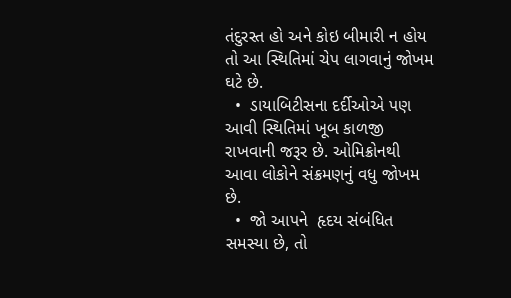તંદુરસ્ત હો અને કોઇ બીમારી ન હોય તો આ સ્થિતિમાં ચેપ લાગવાનું જોખમ ઘટે છે.
  •  ડાયાબિટીસના દર્દીઓએ પણ આવી સ્થિતિમાં ખૂબ કાળજી રાખવાની જરૂર છે. ઓમિક્રોનથી  આવા લોકોને સંક્રમણનું વધુ જોખમ છે.
  •  જો આપને  હૃદય સંબંધિત સમસ્યા છે, તો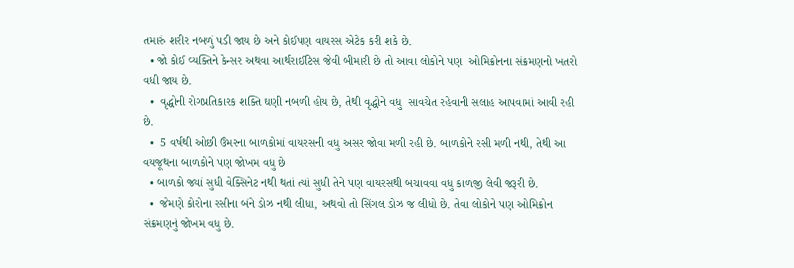તમારું શરીર નબળું પડી જાય છે અને કોઈપણ વાયરસ એટેક કરી શકે છે.
  • જો કોઈ વ્યક્તિને કેન્સર અથવા આર્થરાઈટિસ જેવી બીમારી છે તો આવા લોકોને પણ  ઓમિક્રોનના સંક્રમણનો ખતરો વધી જાય છે.
  •  વૃદ્ધોની રોગપ્રતિકારક શક્તિ ઘણી નબળી હોય છે, તેથી વૃદ્ધોને વધુ  સાવચેત રહેવાની સલાહ આપવામાં આવી રહી છે.
  •  5 વર્ષથી ઓછી ઉંમરના બાળકોમાં વાયરસની વધુ અસર જોવા મળી રહી છે. બાળકોને રસી મળી નથી, તેથી આ વયજૂથના બાળકોને પણ જોખમ વધુ છે
  • બાળકો જ્યાં સુધી વેક્સિનેટ નથી થતાં ત્યાં સુધી તેને પણ વાયરસથી બચાવવા વધુ કાળજી લેવી જરૂરી છે.
  •  જેમણે કોરોના રસીના બંને ડોઝ નથી લીધા, અથવો તો સિંગલ ડોઝ જ લીધો છે. તેવા લોકોને પણ ઓમિક્રોન સંક્રમણનું જોખમ વધુ છે.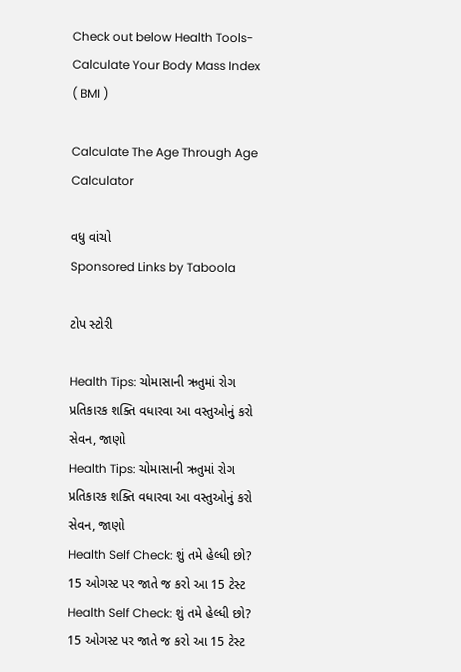Check out below Health Tools-
Calculate Your Body Mass Index ( BMI )

Calculate The Age Through Age Calculator

વધુ વાંચો
Sponsored Links by Taboola

ટોપ સ્ટોરી

Health Tips: ચોમાસાની ઋતુમાં રોગ પ્રતિકારક શક્તિ વધારવા આ વસ્તુઓનું કરો સેવન, જાણો
Health Tips: ચોમાસાની ઋતુમાં રોગ પ્રતિકારક શક્તિ વધારવા આ વસ્તુઓનું કરો સેવન, જાણો
Health Self Check: શું તમે હેલ્ધી છો? 15 ઓગસ્ટ પર જાતે જ કરો આ 15 ટેસ્ટ
Health Self Check: શું તમે હેલ્ધી છો? 15 ઓગસ્ટ પર જાતે જ કરો આ 15 ટેસ્ટ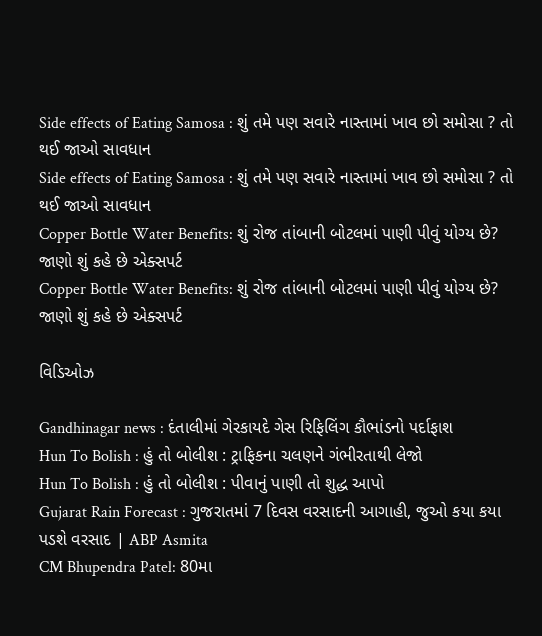Side effects of Eating Samosa : શું તમે પણ સવારે નાસ્તામાં ખાવ છો સમોસા ? તો થઈ જાઓ સાવધાન
Side effects of Eating Samosa : શું તમે પણ સવારે નાસ્તામાં ખાવ છો સમોસા ? તો થઈ જાઓ સાવધાન
Copper Bottle Water Benefits: શું રોજ તાંબાની બોટલમાં પાણી પીવું યોગ્ય છે? જાણો શું કહે છે એક્સપર્ટ
Copper Bottle Water Benefits: શું રોજ તાંબાની બોટલમાં પાણી પીવું યોગ્ય છે? જાણો શું કહે છે એક્સપર્ટ

વિડિઓઝ

Gandhinagar news : દંતાલીમાં ગેરકાયદે ગેસ રિફિલિંગ કૌભાંડનો પર્દાફાશ
Hun To Bolish : હું તો બોલીશ : ટ્રાફિકના ચલણને ગંભીરતાથી લેજો
Hun To Bolish : હું તો બોલીશ : પીવાનું પાણી તો શુદ્ધ આપો
Gujarat Rain Forecast : ગુજરાતમાં 7 દિવસ વરસાદની આગાહી, જુઓ કયા કયા પડશે વરસાદ | ABP Asmita
CM Bhupendra Patel: 80મા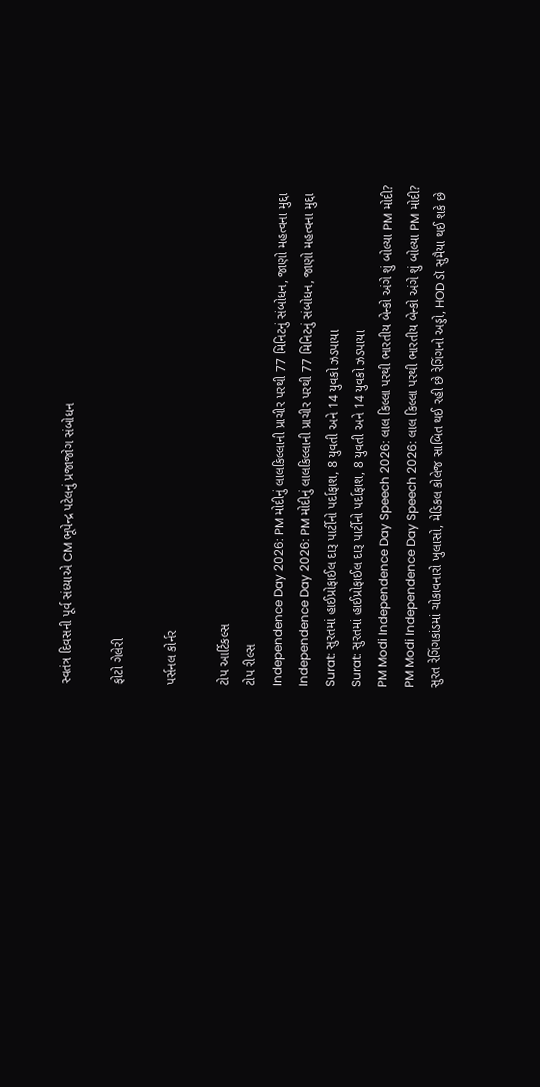સ્વતંત્ર દિવસની પૂર્વ સંધ્યાએ CM ભૂપેન્દ્ર પટેલનું પ્રજાજોગ સંબોધન

ફોટો ગેલેરી

પર્સનલ કોર્નર

ટોપ આર્ટિકલ્સ
ટોપ રીલ્સ
Independence Day 2026: PM મોદીનું લાલકિલ્લાની પ્રાચીર પરથી 77 મિનિટનું સંબોધન, જાણો મહત્વના મુદ્દા
Independence Day 2026: PM મોદીનું લાલકિલ્લાની પ્રાચીર પરથી 77 મિનિટનું સંબોધન, જાણો મહત્વના મુદ્દા
Surat: સુરતમાં હાઈપ્રોફાઈલ દારૂ પાર્ટીનો પર્દાફાશ, 8 યુવતી અને 14 યુવકો ઝડપાયા
Surat: સુરતમાં હાઈપ્રોફાઈલ દારૂ પાર્ટીનો પર્દાફાશ, 8 યુવતી અને 14 યુવકો ઝડપાયા
PM Modi Independence Day Speech 2026: લાલ કિલ્લા પરથી ભારતીય બેન્કો અંગે શું બોલ્યા PM મોદી?
PM Modi Independence Day Speech 2026: લાલ કિલ્લા પરથી ભારતીય બેન્કો અંગે શું બોલ્યા PM મોદી?
સુરત રેગિંગકાંડમાં ચોકાવનારો ખુલાસો, મેડિકલ કોલેજ સાબિત થઈ રહી છે રેગિંગનો અડ્ડો, HOD ડૉ સુમૈયા થઈ શકે છે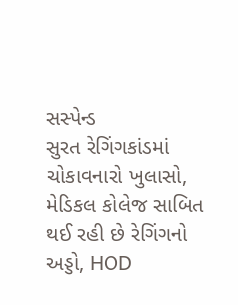સસ્પેન્ડ
સુરત રેગિંગકાંડમાં ચોકાવનારો ખુલાસો, મેડિકલ કોલેજ સાબિત થઈ રહી છે રેગિંગનો અડ્ડો, HOD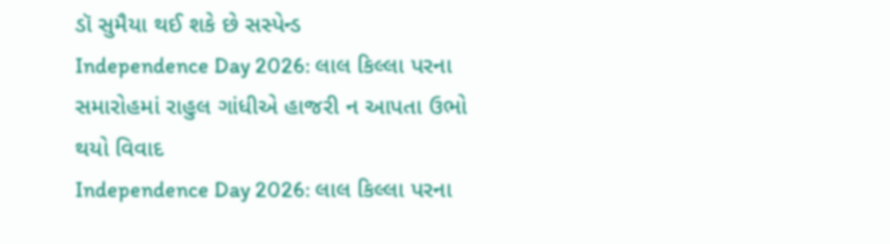ડૉ સુમૈયા થઈ શકે છે સસ્પેન્ડ
Independence Day 2026: લાલ કિલ્લા પરના સમારોહમાં રાહુલ ગાંધીએ હાજરી ન આપતા ઉભો થયો વિવાદ
Independence Day 2026: લાલ કિલ્લા પરના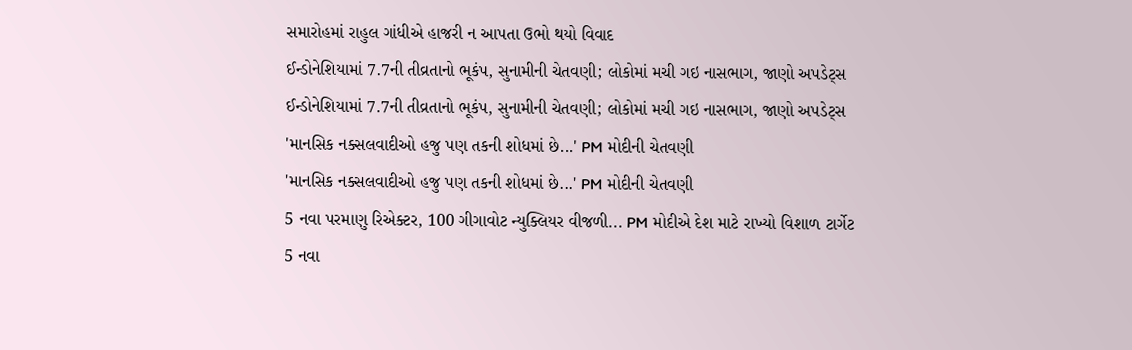સમારોહમાં રાહુલ ગાંધીએ હાજરી ન આપતા ઉભો થયો વિવાદ
ઈન્ડોનેશિયામાં 7.7ની તીવ્રતાનો ભૂકંપ, સુનામીની ચેતવણી; લોકોમાં મચી ગઇ નાસભાગ, જાણો અપડેટ્સ
ઈન્ડોનેશિયામાં 7.7ની તીવ્રતાનો ભૂકંપ, સુનામીની ચેતવણી; લોકોમાં મચી ગઇ નાસભાગ, જાણો અપડેટ્સ
'માનસિક નક્સલવાદીઓ હજુ પણ તકની શોધમાં છે...' PM મોદીની ચેતવણી
'માનસિક નક્સલવાદીઓ હજુ પણ તકની શોધમાં છે...' PM મોદીની ચેતવણી
5 નવા પરમાણુ રિએક્ટર, 100 ગીગાવોટ ન્યુક્લિયર વીજળી... PM મોદીએ દેશ માટે રાખ્યો વિશાળ ટાર્ગેટ
5 નવા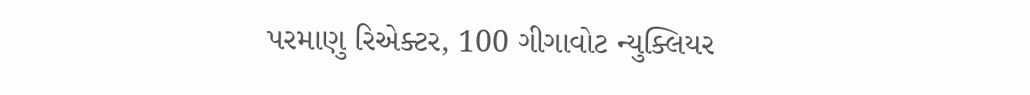પરમાણુ રિએક્ટર, 100 ગીગાવોટ ન્યુક્લિયર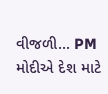વીજળી... PM મોદીએ દેશ માટે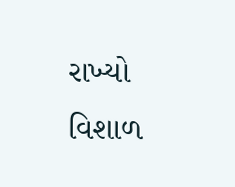રાખ્યો વિશાળ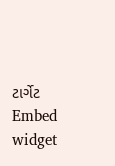ટાર્ગેટ
Embed widget